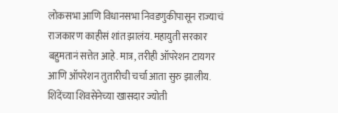लोकसभा आणि विधानसभा निवडणुकीपासून राज्याचं राजकारण काहीसं शांत झालंय. महायुती सरकार बहुमतानं सत्तेत आहे. मात्र, तरीही ऑपरेशन टायगर आणि ऑपरेशन तुतारीची चर्चा आता सुरु झालीय. शिंदेंच्या शिवसेनेच्या खासदार ज्योती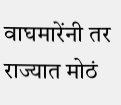वाघमारेंनी तर राज्यात मोठं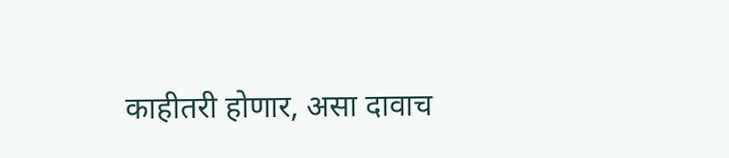काहीतरी होणार, असा दावाच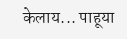केलाय... पाहूया